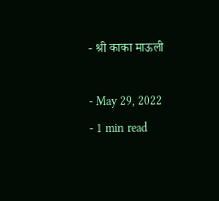- श्री काका माऊली

- May 29, 2022
- 1 min read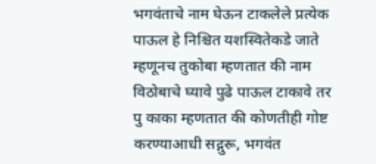भगवंताचे नाम घेऊन टाकलेले प्रत्येक पाऊल हे निश्चित यशस्वितेकडे जाते म्हणूनच तुकोबा म्हणतात की नाम विठोबाचे घ्यावे पुढे पाऊल टाकावे तर पु काका म्हणतात की कोणतीही गोष्ट करण्याआधी सद्गुरू, भगवंत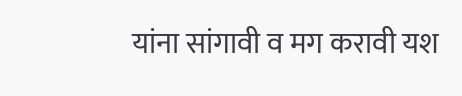यांना सांगावी व मग करावी यश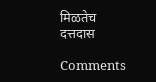मिळतेच
दत्तदास

Comments